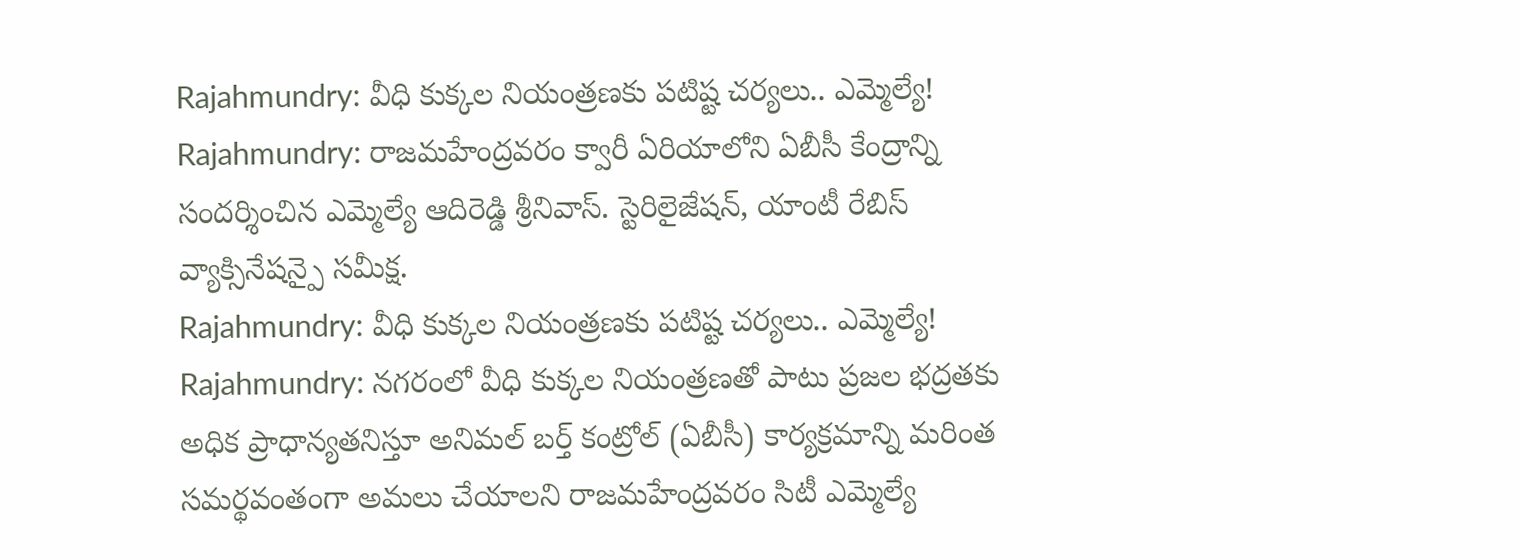Rajahmundry: వీధి కుక్కల నియంత్రణకు పటిష్ట చర్యలు.. ఎమ్మెల్యే!
Rajahmundry: రాజమహేంద్రవరం క్వారీ ఏరియాలోని ఏబీసీ కేంద్రాన్ని సందర్శించిన ఎమ్మెల్యే ఆదిరెడ్డి శ్రీనివాస్. స్టెరిలైజేషన్, యాంటీ రేబిస్ వ్యాక్సినేషన్పై సమీక్ష.
Rajahmundry: వీధి కుక్కల నియంత్రణకు పటిష్ట చర్యలు.. ఎమ్మెల్యే!
Rajahmundry: నగరంలో వీధి కుక్కల నియంత్రణతో పాటు ప్రజల భద్రతకు అధిక ప్రాధాన్యతనిస్తూ అనిమల్ బర్త్ కంట్రోల్ (ఏబీసీ) కార్యక్రమాన్ని మరింత సమర్థవంతంగా అమలు చేయాలని రాజమహేంద్రవరం సిటీ ఎమ్మెల్యే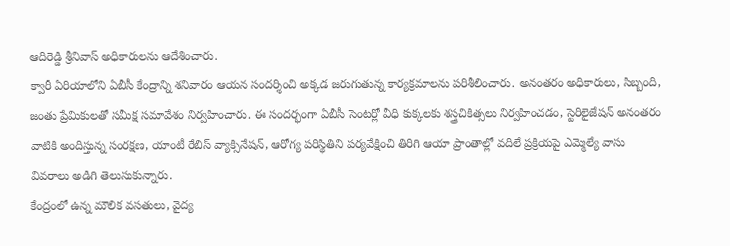ఆదిరెడ్డి శ్రీనివాస్ అధికారులను ఆదేశించారు.
క్వారీ ఏరియాలోని ఏబీసీ కేంద్రాన్ని శనివారం ఆయన సందర్శించి అక్కడ జరుగుతున్న కార్యక్రమాలను పరిశీలించారు. అనంతరం అధికారులు, సిబ్బంది, జంతు ప్రేమికులతో సమీక్ష సమావేశం నిర్వహించారు. ఈ సందర్భంగా ఏబీసీ సెంటర్లో వీధి కుక్కలకు శస్త్రచికిత్సలు నిర్వహించడం, స్టెరిలైజేషన్ అనంతరం వాటికి అందిస్తున్న సంరక్షణ, యాంటీ రేబిస్ వ్యాక్సినేషన్, ఆరోగ్య పరిస్థితిని పర్యవేక్షించి తిరిగి ఆయా ప్రాంతాల్లో వదిలే ప్రక్రియపై ఎమ్మెల్యే వాసు వివరాలు అడిగి తెలుసుకున్నారు.
కేంద్రంలో ఉన్న మౌలిక వసతులు, వైద్య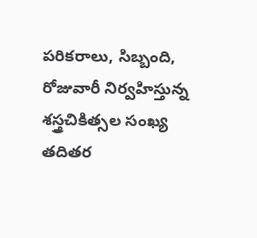పరికరాలు, సిబ్బంది, రోజువారీ నిర్వహిస్తున్న శస్త్రచికిత్సల సంఖ్య తదితర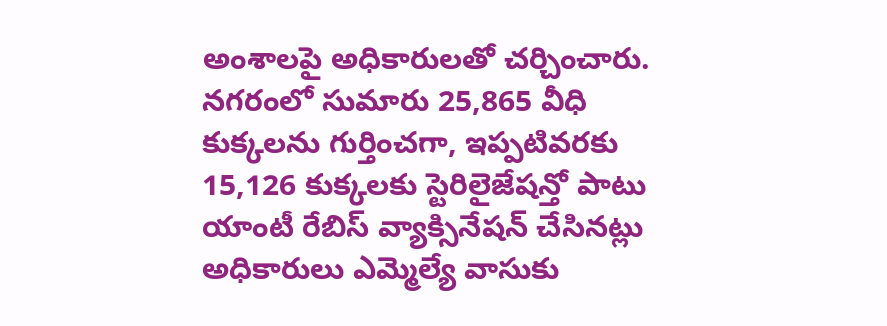అంశాలపై అధికారులతో చర్చించారు. నగరంలో సుమారు 25,865 వీధి కుక్కలను గుర్తించగా, ఇప్పటివరకు 15,126 కుక్కలకు స్టెరిలైజేషన్తో పాటు యాంటీ రేబిస్ వ్యాక్సినేషన్ చేసినట్లు అధికారులు ఎమ్మెల్యే వాసుకు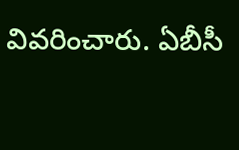వివరించారు. ఏబీసీ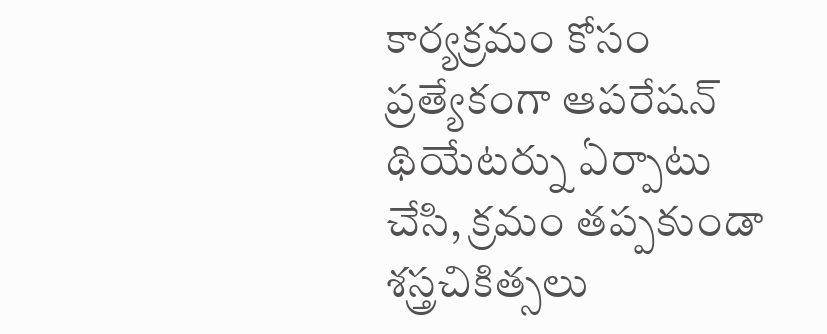కార్యక్రమం కోసం ప్రత్యేకంగా ఆపరేషన్ థియేటర్ను ఏర్పాటు చేసి, క్రమం తప్పకుండా శస్త్రచికిత్సలు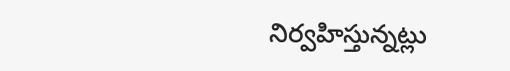నిర్వహిస్తున్నట్లు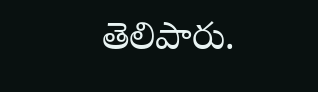తెలిపారు.